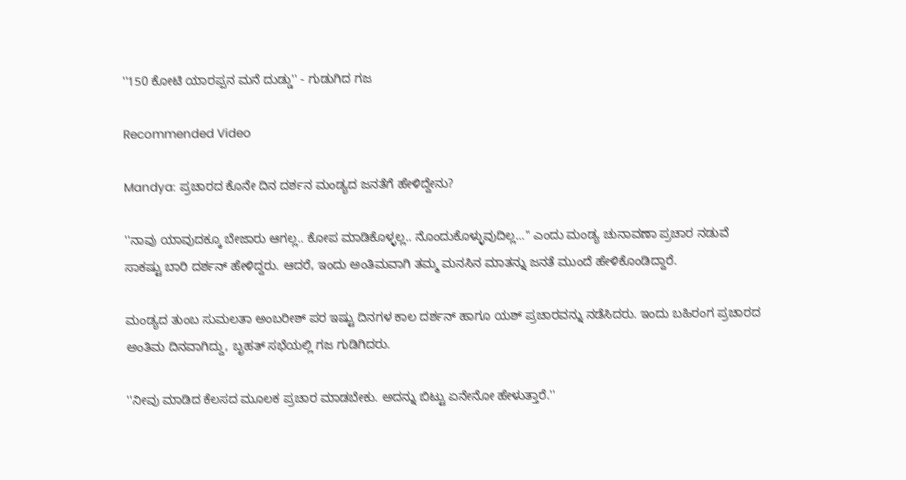''150 ಕೋಟಿ ಯಾರಪ್ಪನ ಮನೆ ದುಡ್ಡು'' - ಗುಡುಗಿದ ಗಜ

Recommended Video

Mandya: ಪ್ರಚಾರದ ಕೊನೇ ದಿನ ದರ್ಶನ ಮಂಡ್ಯದ ಜನತೆಗೆ ಹೇಳಿದ್ದೇನು?

''ನಾವು ಯಾವುದಕ್ಕೂ ಬೇಜಾರು ಆಗಲ್ಲ.. ಕೋಪ ಮಾಡಿಕೊಳ್ಳಲ್ಲ.. ನೊಂದುಕೊಳ್ಳುವುದಿಲ್ಲ...'' ಎಂದು ಮಂಡ್ಯ ಚುನಾವಣಾ ಪ್ರಚಾರ ನಡುವೆ ಸಾಕಷ್ಟು ಬಾರಿ ದರ್ಶನ್ ಹೇಳಿದ್ದರು. ಆದರೆ, ಇಂದು ಅಂತಿಮವಾಗಿ ತಮ್ಮ ಮನಸಿನ ಮಾತನ್ನು ಜನತೆ ಮುಂದೆ ಹೇಳಿಕೊಂಡಿದ್ದಾರೆ.

ಮಂಡ್ಯದ ತುಂಬ ಸುಮಲತಾ ಅಂಬರೀಶ್ ಪರ ಇಷ್ಟು ದಿನಗಳ ಕಾಲ ದರ್ಶನ್ ಹಾಗೂ ಯಶ್ ಪ್ರಚಾರವನ್ನು ನಡೆಸಿದರು. ಇಂದು ಬಹಿರಂಗ ಪ್ರಚಾರದ ಅಂತಿಮ ದಿನವಾಗಿದ್ದು, ಬೃಹತ್ ಸಭೆಯಲ್ಲಿ ಗಜ ಗುಡಿಗಿದರು.

''ನೀವು ಮಾಡಿದ ಕೆಲಸದ ಮೂಲಕ ಪ್ರಚಾರ ಮಾಡಬೇಕು. ಅದನ್ನು ಬಿಟ್ಟು ಏನೇನೋ ಹೇಳುತ್ತಾರೆ.''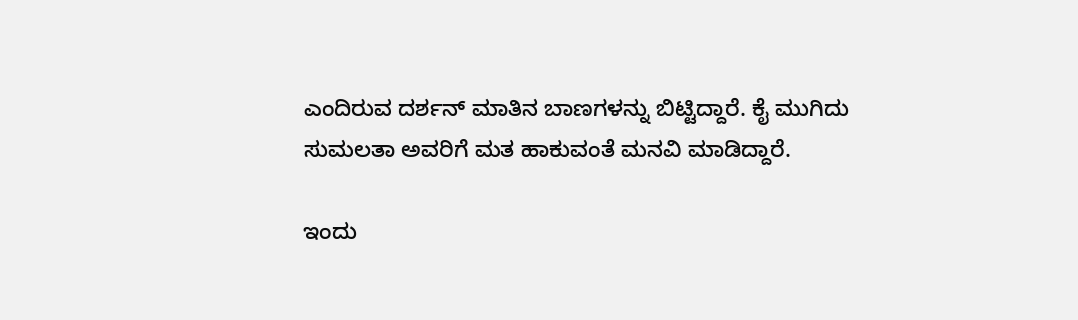ಎಂದಿರುವ ದರ್ಶನ್ ಮಾತಿನ ಬಾಣಗಳನ್ನು ಬಿಟ್ಟಿದ್ದಾರೆ. ಕೈ ಮುಗಿದು ಸುಮಲತಾ ಅವರಿಗೆ ಮತ ಹಾಕುವಂತೆ ಮನವಿ ಮಾಡಿದ್ದಾರೆ.

ಇಂದು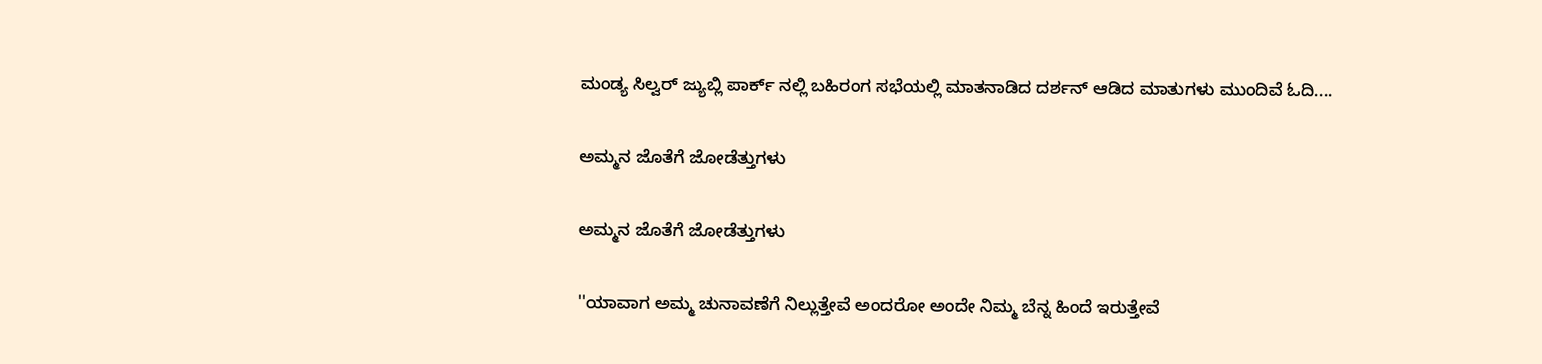ಮಂಡ್ಯ ಸಿಲ್ವರ್ ಜ್ಯುಬ್ಲಿ ಪಾರ್ಕ್ ನಲ್ಲಿ ಬಹಿರಂಗ ಸಭೆಯಲ್ಲಿ ಮಾತನಾಡಿದ ದರ್ಶನ್ ಆಡಿದ ಮಾತುಗಳು ಮುಂದಿವೆ ಓದಿ....

ಅಮ್ಮನ ಜೊತೆಗೆ ಜೋಡೆತ್ತುಗಳು

ಅಮ್ಮನ ಜೊತೆಗೆ ಜೋಡೆತ್ತುಗಳು

''ಯಾವಾಗ ಅಮ್ಮ ಚುನಾವಣೆಗೆ ನಿಲ್ಲುತ್ತೇವೆ ಅಂದರೋ ಅಂದೇ ನಿಮ್ಮ ಬೆನ್ನ ಹಿಂದೆ ಇರುತ್ತೇವೆ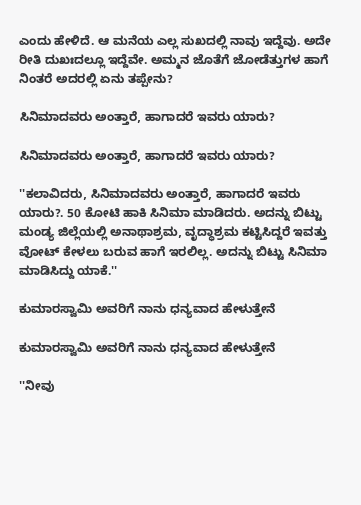ಎಂದು ಹೇಳಿದೆ. ಆ ಮನೆಯ ಎಲ್ಲ ಸುಖದಲ್ಲಿ ನಾವು ಇದ್ದೆವು. ಅದೇ ರೀತಿ ದುಖಃದಲ್ಲೂ ಇದ್ದೆವೇ. ಅಮ್ಮನ ಜೊತೆಗೆ ಜೋಡೆತ್ತುಗಳ ಹಾಗೆ ನಿಂತರೆ ಅದರಲ್ಲಿ ಏನು ತಪ್ಪೇನು?

ಸಿನಿಮಾದವರು ಅಂತ್ತಾರೆ, ಹಾಗಾದರೆ ಇವರು ಯಾರು?

ಸಿನಿಮಾದವರು ಅಂತ್ತಾರೆ, ಹಾಗಾದರೆ ಇವರು ಯಾರು?

''ಕಲಾವಿದರು, ಸಿನಿಮಾದವರು ಅಂತ್ತಾರೆ, ಹಾಗಾದರೆ ಇವರು ಯಾರು?. 50 ಕೋಟಿ ಹಾಕಿ ಸಿನಿಮಾ ಮಾಡಿದರು. ಅದನ್ನು ಬಿಟ್ಟು ಮಂಡ್ಯ ಜಿಲ್ಲೆಯಲ್ಲಿ ಅನಾಥಾಶ್ರಮ, ವೃದ್ಧಾಶ್ರಮ ಕಟ್ಟಿಸಿದ್ದರೆ ಇವತ್ತು ವೋಟ್ ಕೇಳಲು ಬರುವ ಹಾಗೆ ಇರಲಿಲ್ಲ. ಅದನ್ನು ಬಿಟ್ಟು ಸಿನಿಮಾ ಮಾಡಿಸಿದ್ದು ಯಾಕೆ.''

ಕುಮಾರಸ್ವಾಮಿ ಅವರಿಗೆ ನಾನು ಧನ್ಯವಾದ ಹೇಳುತ್ತೇನೆ

ಕುಮಾರಸ್ವಾಮಿ ಅವರಿಗೆ ನಾನು ಧನ್ಯವಾದ ಹೇಳುತ್ತೇನೆ

''ನೀವು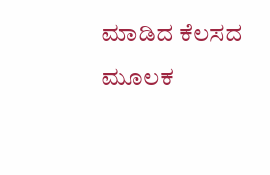ಮಾಡಿದ ಕೆಲಸದ ಮೂಲಕ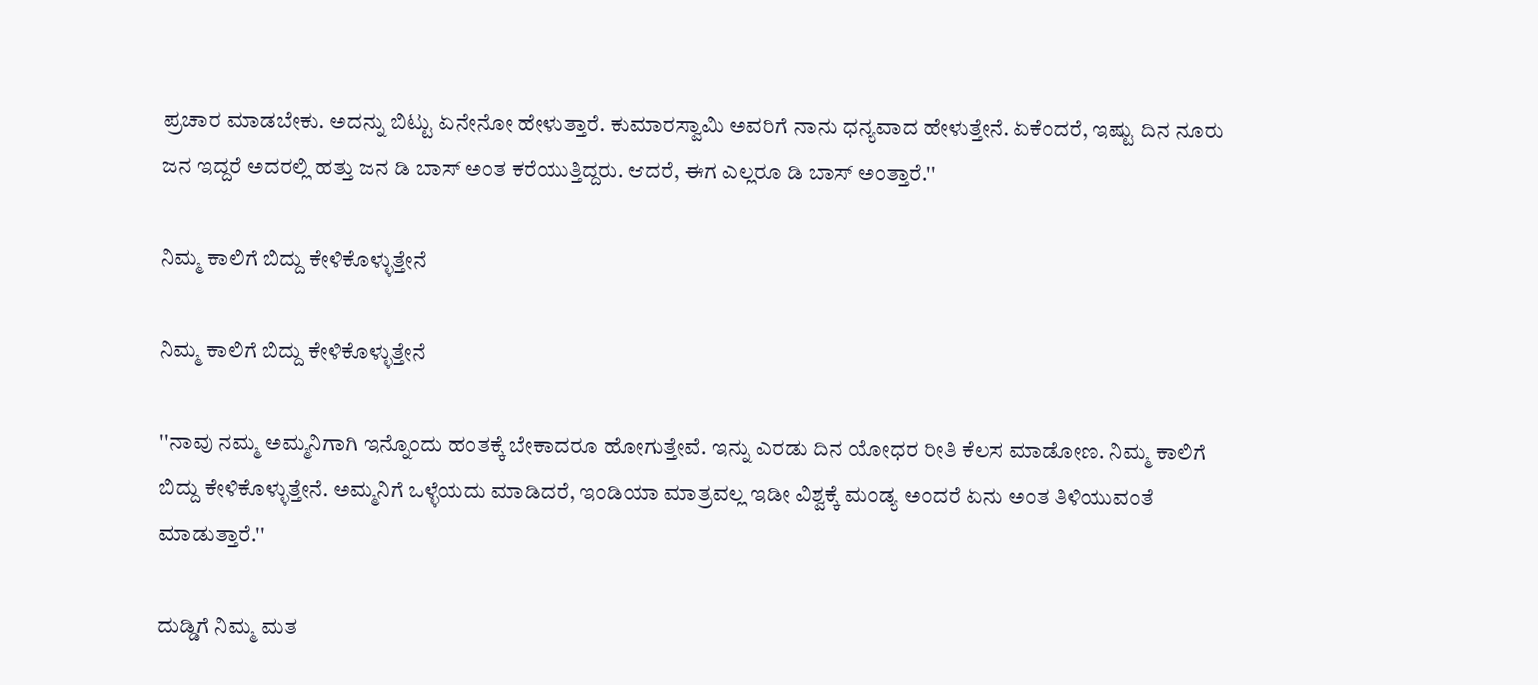ಪ್ರಚಾರ ಮಾಡಬೇಕು. ಅದನ್ನು ಬಿಟ್ಟು ಏನೇನೋ ಹೇಳುತ್ತಾರೆ. ಕುಮಾರಸ್ವಾಮಿ ಅವರಿಗೆ ನಾನು ಧನ್ಯವಾದ ಹೇಳುತ್ತೇನೆ. ಏಕೆಂದರೆ, ಇಷ್ಟು ದಿನ ನೂರು ಜನ ಇದ್ದರೆ ಅದರಲ್ಲಿ ಹತ್ತು ಜನ ಡಿ ಬಾಸ್ ಅಂತ ಕರೆಯುತ್ತಿದ್ದರು. ಆದರೆ, ಈಗ ಎಲ್ಲರೂ ಡಿ ಬಾಸ್ ಅಂತ್ತಾರೆ.''

ನಿಮ್ಮ ಕಾಲಿಗೆ ಬಿದ್ದು ಕೇಳಿಕೊಳ್ಳುತ್ತೇನೆ

ನಿಮ್ಮ ಕಾಲಿಗೆ ಬಿದ್ದು ಕೇಳಿಕೊಳ್ಳುತ್ತೇನೆ

''ನಾವು ನಮ್ಮ ಅಮ್ಮನಿಗಾಗಿ ಇನ್ನೊಂದು ಹಂತಕ್ಕೆ ಬೇಕಾದರೂ ಹೋಗುತ್ತೇವೆ. ಇನ್ನು ಎರಡು ದಿನ ಯೋಧರ ರೀತಿ ಕೆಲಸ ಮಾಡೋಣ. ನಿಮ್ಮ ಕಾಲಿಗೆ ಬಿದ್ದು ಕೇಳಿಕೊಳ್ಳುತ್ತೇನೆ. ಅಮ್ಮನಿಗೆ ಒಳ್ಳೆಯದು ಮಾಡಿದರೆ, ಇಂಡಿಯಾ ಮಾತ್ರವಲ್ಲ ಇಡೀ ವಿಶ್ವಕ್ಕೆ ಮಂಡ್ಯ ಅಂದರೆ ಏನು ಅಂತ ತಿಳಿಯುವಂತೆ ಮಾಡುತ್ತಾರೆ.''

ದುಡ್ಡಿಗೆ ನಿಮ್ಮ ಮತ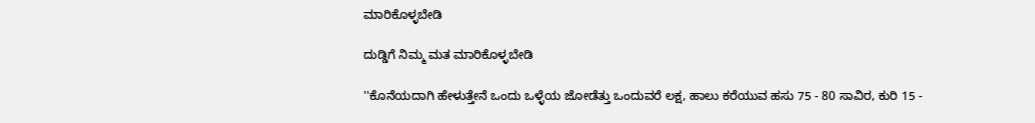ಮಾರಿಕೊಳ್ಳಬೇಡಿ

ದುಡ್ಡಿಗೆ ನಿಮ್ಮ ಮತ ಮಾರಿಕೊಳ್ಳಬೇಡಿ

''ಕೊನೆಯದಾಗಿ ಹೇಳುತ್ತೇನೆ ಒಂದು ಒಳ್ಳೆಯ ಜೋಡೆತ್ತು ಒಂದುವರೆ ಲಕ್ಷ, ಹಾಲು ಕರೆಯುವ ಹಸು 75 - 80 ಸಾವಿರ, ಕುರಿ 15 -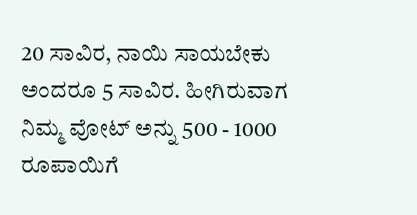20 ಸಾವಿರ, ನಾಯಿ ಸಾಯಬೇಕು ಅಂದರೂ 5 ಸಾವಿರ. ಹೀಗಿರುವಾಗ ನಿಮ್ಮ ವೋಟ್ ಅನ್ನು 500 - 1000 ರೂಪಾಯಿಗೆ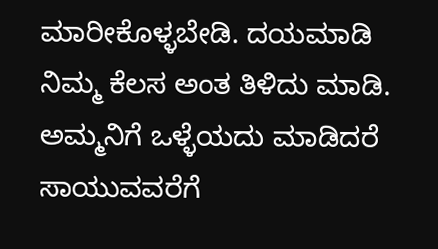ಮಾರೀಕೊಳ್ಳಬೇಡಿ. ದಯಮಾಡಿ ನಿಮ್ಮ ಕೆಲಸ ಅಂತ ತಿಳಿದು ಮಾಡಿ. ಅಮ್ಮನಿಗೆ ಒಳ್ಳೆಯದು ಮಾಡಿದರೆ ಸಾಯುವವರೆಗೆ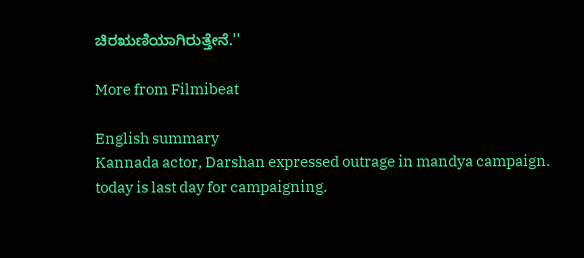ಚಿರಋಣಿಯಾಗಿರುತ್ತೇನೆ.''

More from Filmibeat

English summary
Kannada actor, Darshan expressed outrage in mandya campaign. today is last day for campaigning.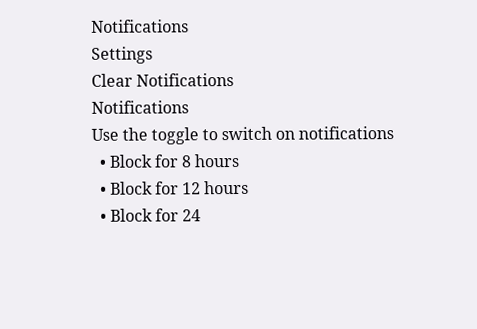Notifications
Settings
Clear Notifications
Notifications
Use the toggle to switch on notifications
  • Block for 8 hours
  • Block for 12 hours
  • Block for 24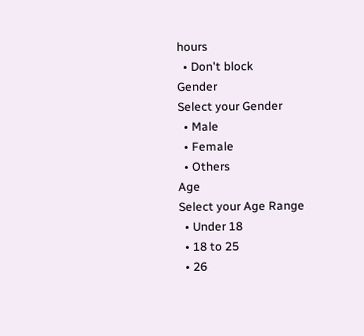hours
  • Don't block
Gender
Select your Gender
  • Male
  • Female
  • Others
Age
Select your Age Range
  • Under 18
  • 18 to 25
  • 26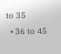to 35
  • 36 to 45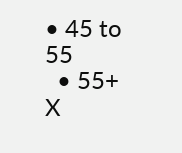• 45 to 55
  • 55+
X